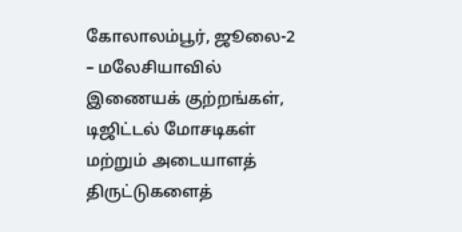கோலாலம்பூர், ஜூலை-2 – மலேசியாவில் இணையக் குற்றங்கள், டிஜிட்டல் மோசடிகள் மற்றும் அடையாளத் திருட்டுகளைத்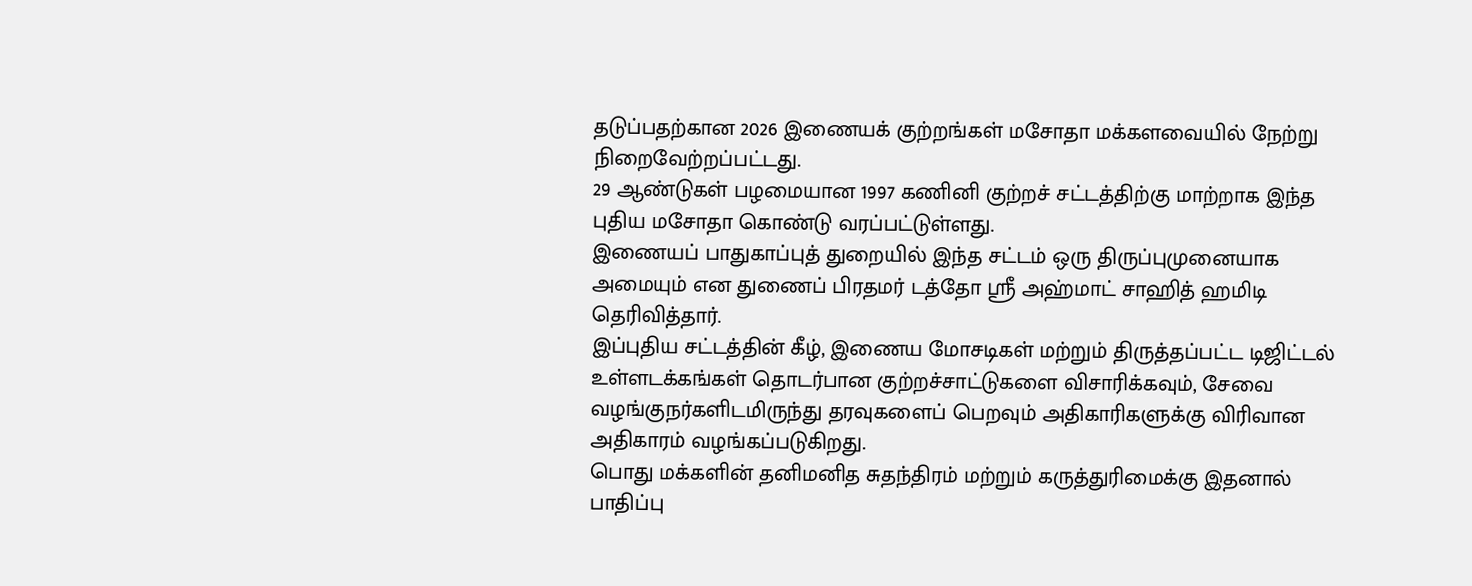தடுப்பதற்கான 2026 இணையக் குற்றங்கள் மசோதா மக்களவையில் நேற்று நிறைவேற்றப்பட்டது.
29 ஆண்டுகள் பழமையான 1997 கணினி குற்றச் சட்டத்திற்கு மாற்றாக இந்த புதிய மசோதா கொண்டு வரப்பட்டுள்ளது.
இணையப் பாதுகாப்புத் துறையில் இந்த சட்டம் ஒரு திருப்புமுனையாக அமையும் என துணைப் பிரதமர் டத்தோ ஸ்ரீ அஹ்மாட் சாஹித் ஹமிடி தெரிவித்தார்.
இப்புதிய சட்டத்தின் கீழ், இணைய மோசடிகள் மற்றும் திருத்தப்பட்ட டிஜிட்டல் உள்ளடக்கங்கள் தொடர்பான குற்றச்சாட்டுகளை விசாரிக்கவும், சேவை வழங்குநர்களிடமிருந்து தரவுகளைப் பெறவும் அதிகாரிகளுக்கு விரிவான அதிகாரம் வழங்கப்படுகிறது.
பொது மக்களின் தனிமனித சுதந்திரம் மற்றும் கருத்துரிமைக்கு இதனால் பாதிப்பு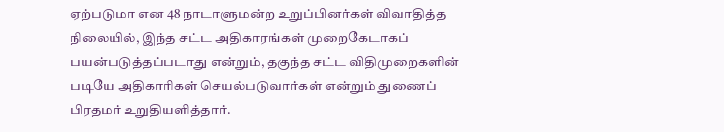ஏற்படுமா என 48 நாடாளுமன்ற உறுப்பினர்கள் விவாதித்த நிலையில், இந்த சட்ட அதிகாரங்கள் முறைகேடாகப் பயன்படுத்தப்படாது என்றும், தகுந்த சட்ட விதிமுறைகளின் படியே அதிகாரிகள் செயல்படுவார்கள் என்றும் துணைப் பிரதமர் உறுதியளித்தார்.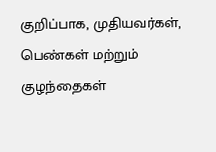குறிப்பாக, முதியவர்கள், பெண்கள் மற்றும் குழந்தைகள்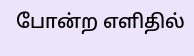போன்ற எளிதில்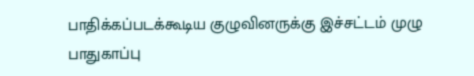பாதிக்கப்படக்கூடிய குழுவினருக்கு இச்சட்டம் முழு பாதுகாப்பு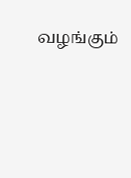வழங்கும்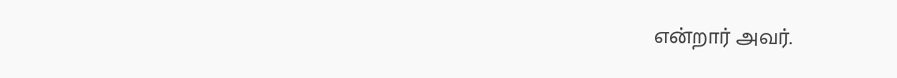என்றார் அவர்.